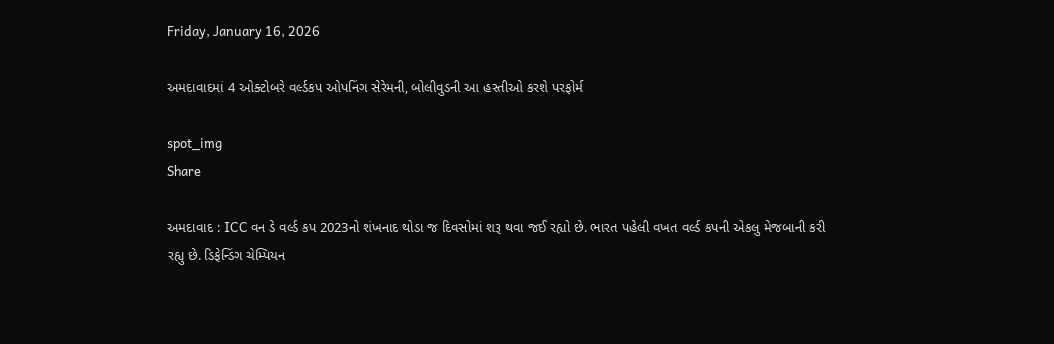Friday, January 16, 2026

અમદાવાદમાં 4 ઓક્ટોબરે વર્લ્ડકપ ઓપનિંગ સેરેમની, બોલીવુડની આ હસ્તીઓ કરશે પરફોર્મ

spot_img
Share

અમદાવાદ : ICC વન ડે વર્લ્ડ કપ 2023નો શંખનાદ થોડા જ દિવસોમાં શરૂ થવા જઈ રહ્યો છે. ભારત પહેલી વખત વર્લ્ડ કપની એકલુ મેજબાની કરી રહ્યુ છે. ડિફેન્ડિંગ ચેમ્પિયન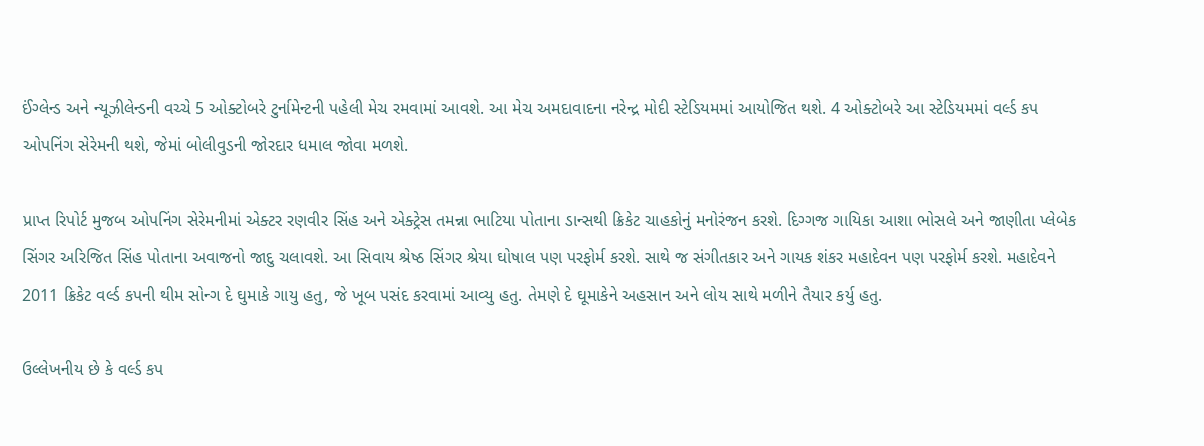ઈંગ્લેન્ડ અને ન્યૂઝીલેન્ડની વચ્ચે 5 ઓક્ટોબરે ટુર્નામેન્ટની પહેલી મેચ રમવામાં આવશે. આ મેચ અમદાવાદના નરેન્દ્ર મોદી સ્ટેડિયમમાં આયોજિત થશે. 4 ઓક્ટોબરે આ સ્ટેડિયમમાં વર્લ્ડ કપ ઓપનિંગ સેરેમની થશે, જેમાં બોલીવુડની જોરદાર ધમાલ જોવા મળશે.

પ્રાપ્ત રિપોર્ટ મુજબ ઓપનિંગ સેરેમનીમાં એક્ટર રણવીર સિંહ અને એક્ટ્રેસ તમન્ના ભાટિયા પોતાના ડાન્સથી ક્રિકેટ ચાહકોનું મનોરંજન કરશે. દિગ્ગજ ગાયિકા આશા ભોસલે અને જાણીતા પ્લેબેક સિંગર અરિજિત સિંહ પોતાના અવાજનો જાદુ ચલાવશે. આ સિવાય શ્રેષ્ઠ સિંગર શ્રેયા ઘોષાલ પણ પરફોર્મ કરશે. સાથે જ સંગીતકાર અને ગાયક શંકર મહાદેવન પણ પરફોર્મ કરશે. મહાદેવને 2011 ક્રિકેટ વર્લ્ડ કપની થીમ સોન્ગ દે ઘુમાકે ગાયુ હતુ, જે ખૂબ પસંદ કરવામાં આવ્યુ હતુ. તેમણે દે ઘૂમાકેને અહસાન અને લોય સાથે મળીને તૈયાર કર્યુ હતુ.

ઉલ્લેખનીય છે કે વર્લ્ડ કપ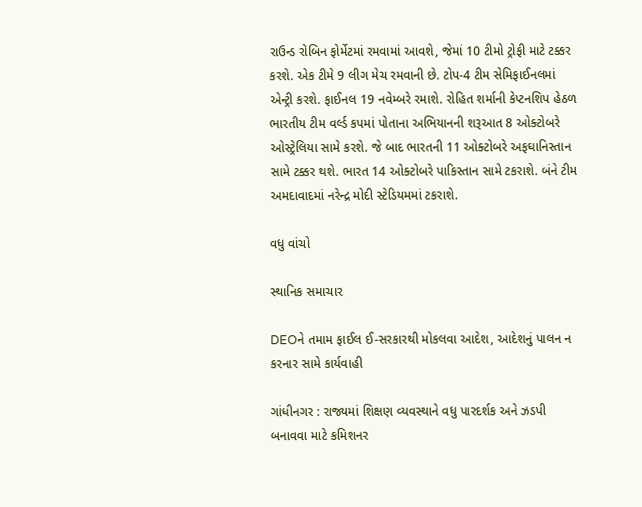રાઉન્ડ રોબિન ફોર્મેટમાં રમવામાં આવશે, જેમાં 10 ટીમો ટ્રોફી માટે ટક્કર કરશે. એક ટીમે 9 લીગ મેચ રમવાની છે. ટોપ-4 ટીમ સેમિફાઈનલમાં એન્ટ્રી કરશે. ફાઈનલ 19 નવેમ્બરે રમાશે. રોહિત શર્માની કેપ્ટનશિપ હેઠળ ભારતીય ટીમ વર્લ્ડ કપમાં પોતાના અભિયાનની શરૂઆત 8 ઓક્ટોબરે ઓસ્ટ્રેલિયા સામે કરશે. જે બાદ ભારતની 11 ઓક્ટોબરે અફઘાનિસ્તાન સામે ટક્કર થશે. ભારત 14 ઓક્ટોબરે પાકિસ્તાન સામે ટકરાશે. બંને ટીમ અમદાવાદમાં નરેન્દ્ર મોદી સ્ટેડિયમમાં ટકરાશે.

વધુ વાંચો

સ્થાનિક સમાચાર

DEOને તમામ ફાઈલ ઈ-સરકારથી મોકલવા આદેશ, આદેશનું પાલન ન કરનાર સામે કાર્યવાહી

ગાંધીનગર : રાજ્યમાં શિક્ષણ વ્યવસ્થાને વધુ પારદર્શક અને ઝડપી બનાવવા માટે કમિશનર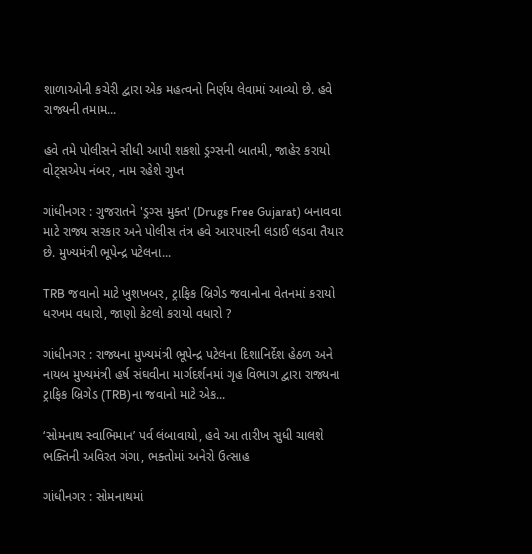શાળાઓની કચેરી દ્વારા એક મહત્વનો નિર્ણય લેવામાં આવ્યો છે. હવે રાજ્યની તમામ...

હવે તમે પોલીસને સીધી આપી શકશો ડ્રગ્સની બાતમી, જાહેર કરાયો વોટ્સએપ નંબર, નામ રહેશે ગુપ્ત

ગાંધીનગર : ગુજરાતને 'ડ્રગ્સ મુક્ત' (Drugs Free Gujarat) બનાવવા માટે રાજ્ય સરકાર અને પોલીસ તંત્ર હવે આરપારની લડાઈ લડવા તૈયાર છે. મુખ્યમંત્રી ભૂપેન્દ્ર પટેલના...

TRB જવાનો માટે ખુશખબર, ટ્રાફિક બ્રિગેડ જવાનોના વેતનમાં કરાયો ધરખમ વધારો, જાણો કેટલો કરાયો વધારો ?

ગાંધીનગર : રાજ્યના મુખ્યમંત્રી ભૂપેન્દ્ર પટેલના દિશાનિર્દેશ હેઠળ અને નાયબ મુખ્યમંત્રી હર્ષ સંઘવીના માર્ગદર્શનમાં ગૃહ વિભાગ દ્વારા રાજ્યના ટ્રાફિક બ્રિગેડ (TRB)ના જવાનો માટે એક...

‘સોમનાથ સ્વાભિમાન’ પર્વ લંબાવાયો, હવે આ તારીખ સુધી ચાલશે ભક્તિની અવિરત ગંગા, ભક્તોમાં અનેરો ઉત્સાહ

ગાંધીનગર : સોમનાથમાં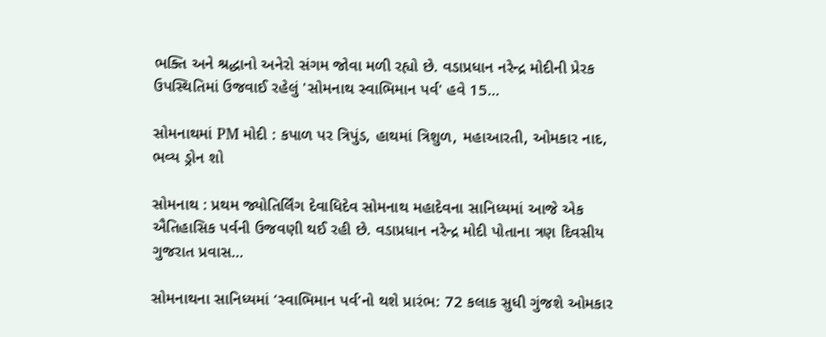ભક્તિ અને શ્રદ્ધાનો અનેરો સંગમ જોવા મળી રહ્યો છે. વડાપ્રધાન નરેન્દ્ર મોદીની પ્રેરક ઉપસ્થિતિમાં ઉજવાઈ રહેલું 'સોમનાથ સ્વાભિમાન પર્વ' હવે 15...

સોમનાથમાં PM મોદી : કપાળ પર ત્રિપુંડ, હાથમાં ત્રિશુળ, મહાઆરતી, ઓમકાર નાદ, ભવ્ય ડ્રોન શો

સોમનાથ : પ્રથમ જ્યોતિર્લિંગ દેવાધિદેવ સોમનાથ મહાદેવના સાનિધ્યમાં આજે એક ઐતિહાસિક પર્વની ઉજવણી થઈ રહી છે. વડાપ્રધાન નરેન્દ્ર મોદી પોતાના ત્રણ દિવસીય ગુજરાત પ્રવાસ...

સોમનાથના સાનિધ્યમાં ‘સ્વાભિમાન પર્વ’નો થશે પ્રારંભ: 72 કલાક સુધી ગુંજશે ઓમકાર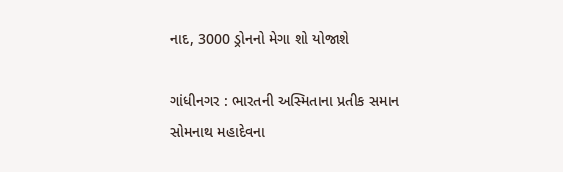નાદ, 3000 ડ્રોનનો મેગા શો યોજાશે

ગાંધીનગર : ભારતની અસ્મિતાના પ્રતીક સમાન સોમનાથ મહાદેવના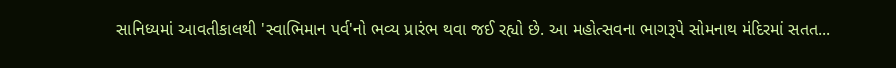સાનિધ્યમાં આવતીકાલથી 'સ્વાભિમાન પર્વ'નો ભવ્ય પ્રારંભ થવા જઈ રહ્યો છે. આ મહોત્સવના ભાગરૂપે સોમનાથ મંદિરમાં સતત...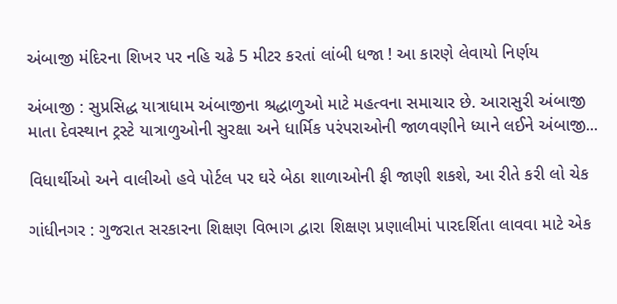અંબાજી મંદિરના શિખર પર નહિ ચઢે 5 મીટર કરતાં લાંબી ધજા ! આ કારણે લેવાયો નિર્ણય

અંબાજી : સુપ્રસિદ્ધ યાત્રાધામ અંબાજીના શ્રદ્ધાળુઓ માટે મહત્વના સમાચાર છે. આરાસુરી અંબાજી માતા દેવસ્થાન ટ્રસ્ટે યાત્રાળુઓની સુરક્ષા અને ધાર્મિક પરંપરાઓની જાળવણીને ધ્યાને લઈને અંબાજી...

વિધાર્થીઓ અને વાલીઓ હવે પોર્ટલ પર ઘરે બેઠા શાળાઓની ફી જાણી શકશે, આ રીતે કરી લો ચેક

ગાંધીનગર : ગુજરાત સરકારના શિક્ષણ વિભાગ દ્વારા શિક્ષણ પ્રણાલીમાં પારદર્શિતા લાવવા માટે એક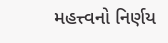મહત્ત્વનો નિર્ણય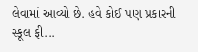લેવામાં આવ્યો છે. હવે કોઈ પણ પ્રકારની સ્કૂલ ફી...